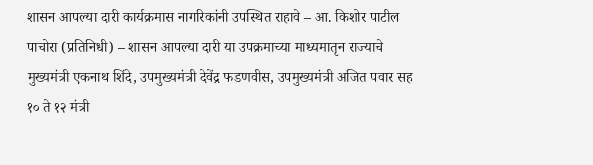शासन आपल्या दारी कार्यक्रमास नागरिकांनी उपस्थित राहावे – आ. किशोर पाटील
पाचोरा (प्रतिनिधी) – शासन आपल्या दारी या उपक्रमाच्या माध्यमातृन राज्याचे मुख्यमंत्री एकनाथ शिंदे, उपमुख्यमंत्री देवेंद्र फडणवीस, उपमुख्यमंत्री अजित पवार सह १० ते १२ मंत्री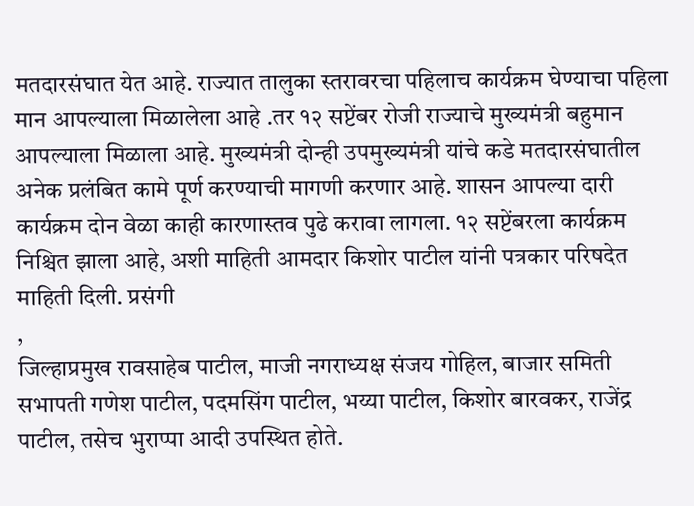मतदारसंघात येत आहे. राज्यात तालुका स्तरावरचा पहिलाच कार्यक्रम घेण्याचा पहिला मान आपल्याला मिळालेला आहे .तर १२ सप्टेंबर रोजी राज्याचे मुख्यमंत्री बहुमान आपल्याला मिळाला आहे. मुख्यमंत्री दोन्ही उपमुख्यमंत्री यांचे कडे मतदारसंघातील अनेक प्रलंबित कामे पूर्ण करण्याची मागणी करणार आहे. शासन आपल्या दारी कार्यक्रम दोन वेळा काही कारणास्तव पुढे करावा लागला. १२ सप्टेंबरला कार्यक्रम निश्चित झाला आहे, अशी माहिती आमदार किशोर पाटील यांनी पत्रकार परिषदेत माहिती दिली. प्रसंगी
,
जिल्हाप्रमुख रावसाहेब पाटील, माजी नगराध्यक्ष संजय गोहिल, बाजार समिती सभापती गणेश पाटील, पदमसिंग पाटील, भय्या पाटील, किशोर बारवकर, राजेंद्र पाटील, तसेच भुराप्पा आदी उपस्थित होते.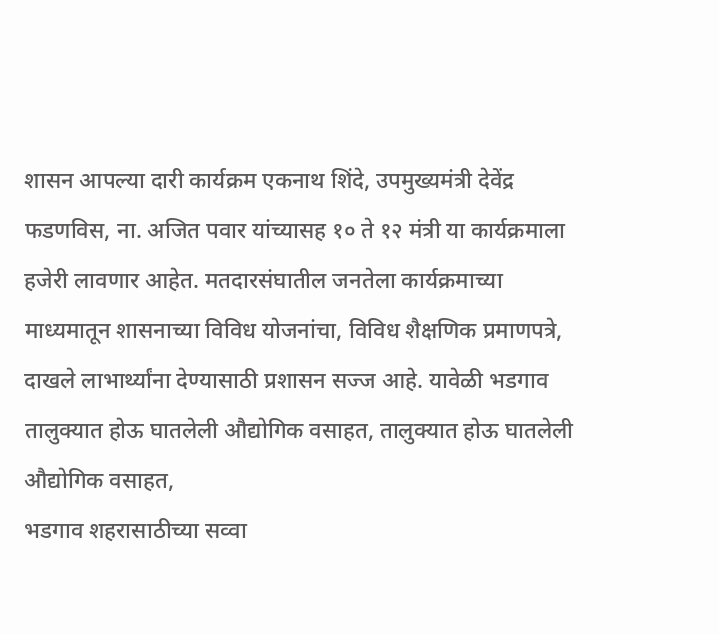शासन आपल्या दारी कार्यक्रम एकनाथ शिंदे, उपमुख्यमंत्री देवेंद्र फडणविस, ना. अजित पवार यांच्यासह १० ते १२ मंत्री या कार्यक्रमाला हजेरी लावणार आहेत. मतदारसंघातील जनतेला कार्यक्रमाच्या माध्यमातून शासनाच्या विविध योजनांचा, विविध शैक्षणिक प्रमाणपत्रे, दाखले लाभार्थ्यांना देण्यासाठी प्रशासन सज्ज आहे. यावेळी भडगाव तालुक्यात होऊ घातलेली औद्योगिक वसाहत, तालुक्यात होऊ घातलेली औद्योगिक वसाहत,
भडगाव शहरासाठीच्या सव्वा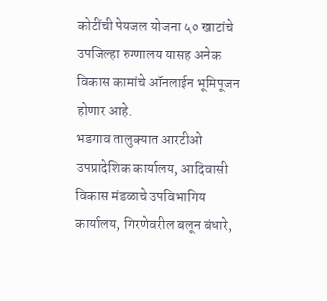कोटींची पेयजल योजना ५० खाटांचे उपजिल्हा रुग्णालय यासह अनेक विकास कामांचे ऑनलाईन भूमिपूजन होणार आहे.
भडगाव तालुक्यात आरटीओ उपप्रादेशिक कार्यालय, आदिवासी विकास मंडळाचे उपविभागिय कार्यालय, गिरणेवरील बलून बंधारे,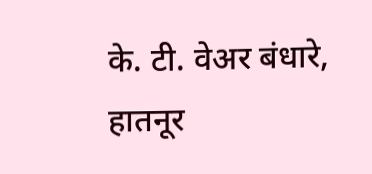के. टी. वेअर बंधारे, हातनूर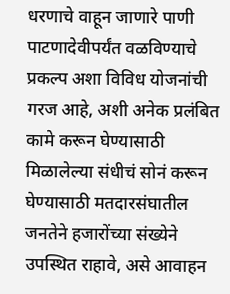धरणाचे वाहून जाणारे पाणी पाटणादेवीपर्यंत वळविण्याचे प्रकल्प अशा विविध योजनांची गरज आहे, अशी अनेक प्रलंबित कामे करून घेण्यासाठी मिळालेल्या संधीचं सोनं करून घेण्यासाठी मतदारसंघातील जनतेने हजारोंच्या संख्येने उपस्थित राहावे, असे आवाहन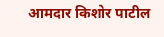आमदार किशोर पाटील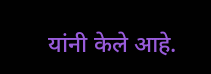यांनी केले आहे.